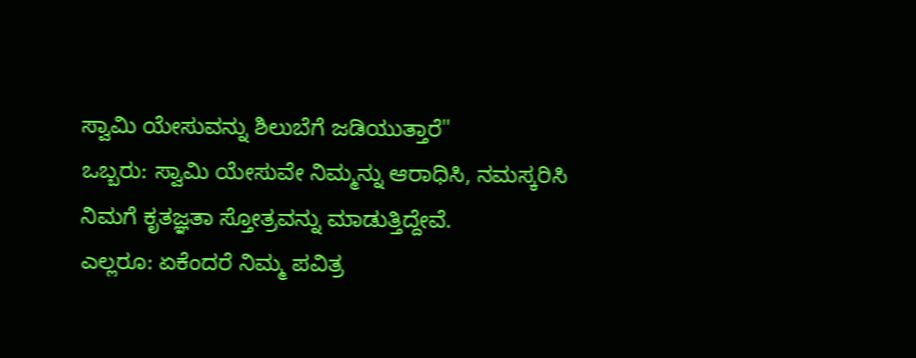ಸ್ವಾಮಿ ಯೇಸುವನ್ನು ಶಿಲುಬೆಗೆ ಜಡಿಯುತ್ತಾರೆ"
ಒಬ್ಬರು: ಸ್ವಾಮಿ ಯೇಸುವೇ ನಿಮ್ಮನ್ನು ಆರಾಧಿಸಿ, ನಮಸ್ಕರಿಸಿ ನಿಮಗೆ ಕೃತಜ್ಞತಾ ಸ್ತೋತ್ರವನ್ನು ಮಾಡುತ್ತಿದ್ದೇವೆ.
ಎಲ್ಲರೂ: ಏಕೆಂದರೆ ನಿಮ್ಮ ಪವಿತ್ರ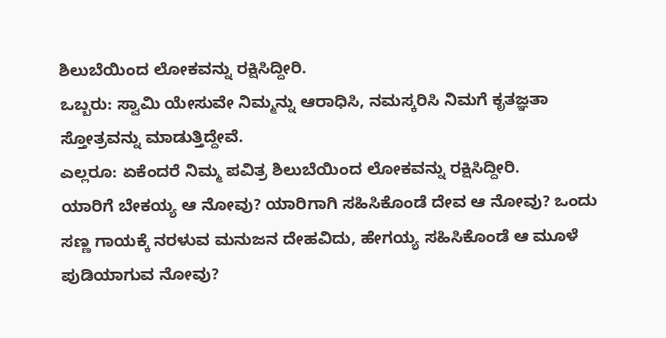ಶಿಲುಬೆಯಿಂದ ಲೋಕವನ್ನು ರಕ್ಷಿಸಿದ್ದೀರಿ.
ಒಬ್ಬರು: ಸ್ವಾಮಿ ಯೇಸುವೇ ನಿಮ್ಮನ್ನು ಆರಾಧಿಸಿ, ನಮಸ್ಕರಿಸಿ ನಿಮಗೆ ಕೃತಜ್ಞತಾ ಸ್ತೋತ್ರವನ್ನು ಮಾಡುತ್ತಿದ್ದೇವೆ.
ಎಲ್ಲರೂ: ಏಕೆಂದರೆ ನಿಮ್ಮ ಪವಿತ್ರ ಶಿಲುಬೆಯಿಂದ ಲೋಕವನ್ನು ರಕ್ಷಿಸಿದ್ದೀರಿ.
ಯಾರಿಗೆ ಬೇಕಯ್ಯ ಆ ನೋವು? ಯಾರಿಗಾಗಿ ಸಹಿಸಿಕೊಂಡೆ ದೇವ ಆ ನೋವು? ಒಂದು ಸಣ್ಣ ಗಾಯಕ್ಕೆ ನರಳುವ ಮನುಜನ ದೇಹವಿದು, ಹೇಗಯ್ಯ ಸಹಿಸಿಕೊಂಡೆ ಆ ಮೂಳೆ ಪುಡಿಯಾಗುವ ನೋವು?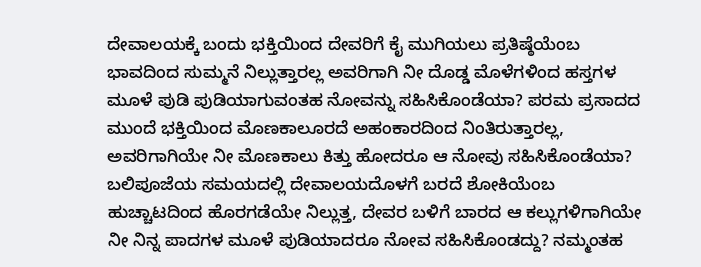ದೇವಾಲಯಕ್ಕೆ ಬಂದು ಭಕ್ತಿಯಿಂದ ದೇವರಿಗೆ ಕೈ ಮುಗಿಯಲು ಪ್ರತಿಷ್ಠೆಯೆಂಬ ಭಾವದಿಂದ ಸುಮ್ಮನೆ ನಿಲ್ಲುತ್ತಾರಲ್ಲ ಅವರಿಗಾಗಿ ನೀ ದೊಡ್ಡ ಮೊಳೆಗಳಿಂದ ಹಸ್ತಗಳ ಮೂಳೆ ಪುಡಿ ಪುಡಿಯಾಗುವಂತಹ ನೋವನ್ನು ಸಹಿಸಿಕೊಂಡೆಯಾ? ಪರಮ ಪ್ರಸಾದದ ಮುಂದೆ ಭಕ್ತಿಯಿಂದ ಮೊಣಕಾಲೂರದೆ ಅಹಂಕಾರದಿಂದ ನಿಂತಿರುತ್ತಾರಲ್ಲ, ಅವರಿಗಾಗಿಯೇ ನೀ ಮೊಣಕಾಲು ಕಿತ್ತು ಹೋದರೂ ಆ ನೋವು ಸಹಿಸಿಕೊಂಡೆಯಾ? ಬಲಿಪೂಜೆಯ ಸಮಯದಲ್ಲಿ ದೇವಾಲಯದೊಳಗೆ ಬರದೆ ಶೋಕಿಯೆಂಬ ಹುಚ್ಚಾಟದಿಂದ ಹೊರಗಡೆಯೇ ನಿಲ್ಲುತ್ತ, ದೇವರ ಬಳಿಗೆ ಬಾರದ ಆ ಕಲ್ಲುಗಳಿಗಾಗಿಯೇ ನೀ ನಿನ್ನ ಪಾದಗಳ ಮೂಳೆ ಪುಡಿಯಾದರೂ ನೋವ ಸಹಿಸಿಕೊಂಡದ್ದು? ನಮ್ಮಂತಹ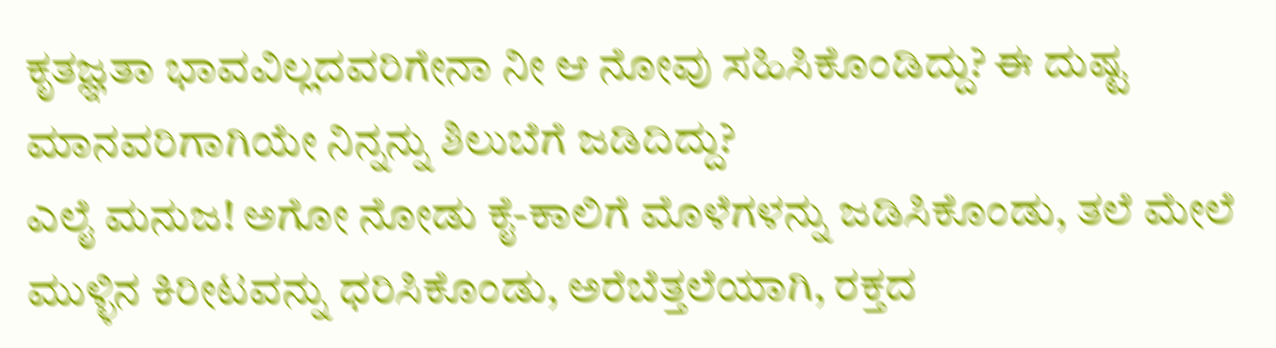ಕೃತಜ್ಞತಾ ಭಾವವಿಲ್ಲದವರಿಗೇನಾ ನೀ ಆ ನೋವು ಸಹಿಸಿಕೊಂಡಿದ್ದು? ಈ ದುಷ್ಟ ಮಾನವರಿಗಾಗಿಯೇ ನಿನ್ನನ್ನು ಶಿಲುಬೆಗೆ ಜಡಿದಿದ್ದು?
ಎಲೈ ಮನುಜ! ಅಗೋ ನೋಡು ಕೈ-ಕಾಲಿಗೆ ಮೊಳೆಗಳನ್ನು ಜಡಿಸಿಕೊಂಡು, ತಲೆ ಮೇಲೆ ಮುಳ್ಳಿನ ಕಿರೀಟವನ್ನು ಧರಿಸಿಕೊಂಡು, ಅರೆಬೆತ್ತಲೆಯಾಗಿ, ರಕ್ತದ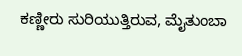ಕಣ್ಣೀರು ಸುರಿಯುತ್ತಿರುವ, ಮೈತುಂಬಾ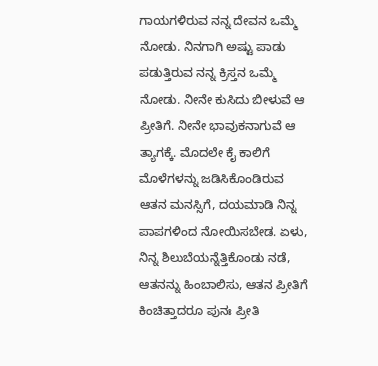ಗಾಯಗಳಿರುವ ನನ್ನ ದೇವನ ಒಮ್ಮೆ ನೋಡು. ನಿನಗಾಗಿ ಅಷ್ಟು ಪಾಡು ಪಡುತ್ತಿರುವ ನನ್ನ ಕ್ರಿಸ್ತನ ಒಮ್ಮೆ ನೋಡು. ನೀನೇ ಕುಸಿದು ಬೀಳುವೆ ಆ ಪ್ರೀತಿಗೆ. ನೀನೇ ಭಾವುಕನಾಗುವೆ ಆ ತ್ಯಾಗಕ್ಕೆ. ಮೊದಲೇ ಕೈ ಕಾಲಿಗೆ ಮೊಳೆಗಳನ್ನು ಜಡಿಸಿಕೊಂಡಿರುವ ಆತನ ಮನಸ್ಸಿಗೆ, ದಯಮಾಡಿ ನಿನ್ನ ಪಾಪಗಳಿಂದ ನೋಯಿಸಬೇಡ. ಏಳು, ನಿನ್ನ ಶಿಲುಬೆಯನ್ನೆತ್ತಿಕೊಂಡು ನಡೆ, ಆತನನ್ನು ಹಿಂಬಾಲಿಸು, ಆತನ ಪ್ರೀತಿಗೆ ಕಿಂಚಿತ್ತಾದರೂ ಪುನಃ ಪ್ರೀತಿ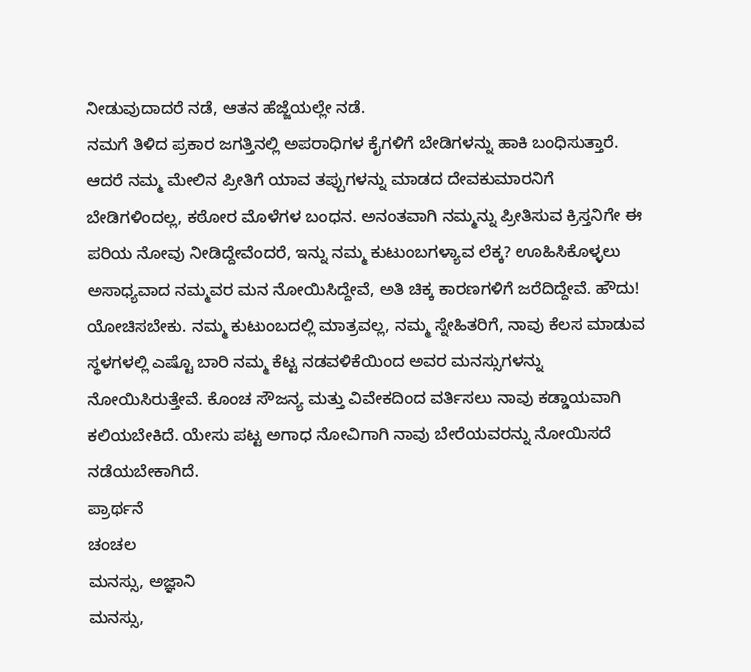ನೀಡುವುದಾದರೆ ನಡೆ, ಆತನ ಹೆಜ್ಜೆಯಲ್ಲೇ ನಡೆ.
ನಮಗೆ ತಿಳಿದ ಪ್ರಕಾರ ಜಗತ್ತಿನಲ್ಲಿ ಅಪರಾಧಿಗಳ ಕೈಗಳಿಗೆ ಬೇಡಿಗಳನ್ನು ಹಾಕಿ ಬಂಧಿಸುತ್ತಾರೆ. ಆದರೆ ನಮ್ಮ ಮೇಲಿನ ಪ್ರೀತಿಗೆ ಯಾವ ತಪ್ಪುಗಳನ್ನು ಮಾಡದ ದೇವಕುಮಾರನಿಗೆ ಬೇಡಿಗಳಿಂದಲ್ಲ, ಕಠೋರ ಮೊಳೆಗಳ ಬಂಧನ. ಅನಂತವಾಗಿ ನಮ್ಮನ್ನು ಪ್ರೀತಿಸುವ ಕ್ರಿಸ್ತನಿಗೇ ಈ ಪರಿಯ ನೋವು ನೀಡಿದ್ದೇವೆಂದರೆ, ಇನ್ನು ನಮ್ಮ ಕುಟುಂಬಗಳ್ಯಾವ ಲೆಕ್ಕ? ಊಹಿಸಿಕೊಳ್ಳಲು ಅಸಾಧ್ಯವಾದ ನಮ್ಮವರ ಮನ ನೋಯಿಸಿದ್ದೇವೆ, ಅತಿ ಚಿಕ್ಕ ಕಾರಣಗಳಿಗೆ ಜರೆದಿದ್ದೇವೆ. ಹೌದು! ಯೋಚಿಸಬೇಕು. ನಮ್ಮ ಕುಟುಂಬದಲ್ಲಿ ಮಾತ್ರವಲ್ಲ, ನಮ್ಮ ಸ್ನೇಹಿತರಿಗೆ, ನಾವು ಕೆಲಸ ಮಾಡುವ ಸ್ಥಳಗಳಲ್ಲಿ ಎಷ್ಟೊ ಬಾರಿ ನಮ್ಮ ಕೆಟ್ಟ ನಡವಳಿಕೆಯಿಂದ ಅವರ ಮನಸ್ಸುಗಳನ್ನು ನೋಯಿಸಿರುತ್ತೇವೆ. ಕೊಂಚ ಸೌಜನ್ಯ ಮತ್ತು ವಿವೇಕದಿಂದ ವರ್ತಿಸಲು ನಾವು ಕಡ್ಡಾಯವಾಗಿ ಕಲಿಯಬೇಕಿದೆ. ಯೇಸು ಪಟ್ಟ ಅಗಾಧ ನೋವಿಗಾಗಿ ನಾವು ಬೇರೆಯವರನ್ನು ನೋಯಿಸದೆ ನಡೆಯಬೇಕಾಗಿದೆ.
ಪ್ರಾರ್ಥನೆ
ಚಂಚಲ
ಮನಸ್ಸು, ಅಜ್ಞಾನಿ
ಮನಸ್ಸು,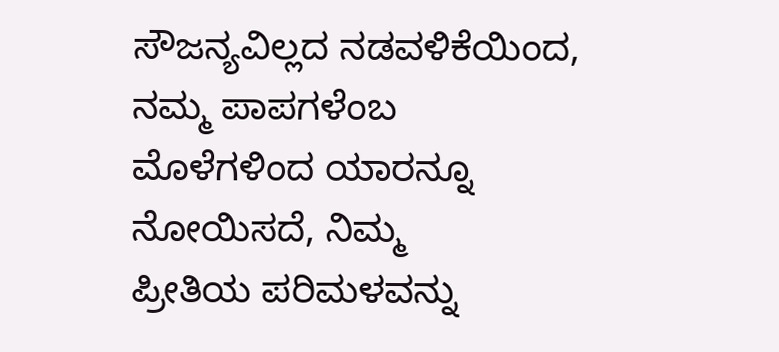ಸೌಜನ್ಯವಿಲ್ಲದ ನಡವಳಿಕೆಯಿಂದ,
ನಮ್ಮ ಪಾಪಗಳೆಂಬ
ಮೊಳೆಗಳಿಂದ ಯಾರನ್ನೂ
ನೋಯಿಸದೆ, ನಿಮ್ಮ
ಪ್ರೀತಿಯ ಪರಿಮಳವನ್ನು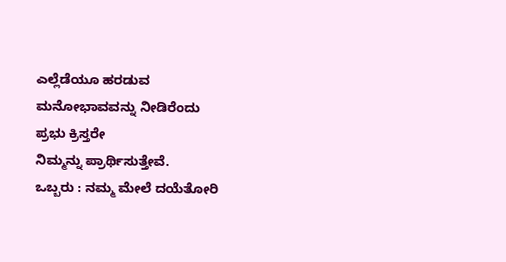ಎಲ್ಲೆಡೆಯೂ ಹರಡುವ
ಮನೋಭಾವವನ್ನು ನೀಡಿರೆಂದು
ಪ್ರಭು ಕ್ರಿಸ್ತರೇ
ನಿಮ್ಮನ್ನು ಪ್ರಾರ್ಥಿಸುತ್ತೇವೆ.
ಒಬ್ಬರು : ನಮ್ಮ ಮೇಲೆ ದಯೆತೋರಿ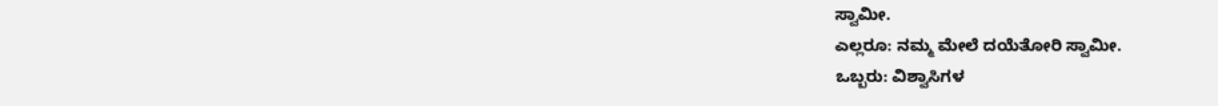ಸ್ವಾಮೀ.
ಎಲ್ಲರೂ: ನಮ್ಮ ಮೇಲೆ ದಯೆತೋರಿ ಸ್ವಾಮೀ.
ಒಬ್ಬರು: ವಿಶ್ವಾಸಿಗಳ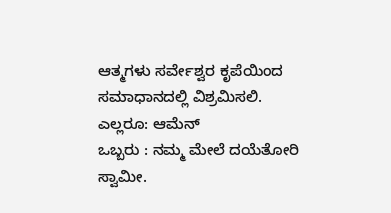ಆತ್ಮಗಳು ಸರ್ವೇಶ್ವರ ಕೃಪೆಯಿಂದ ಸಮಾಧಾನದಲ್ಲಿ ವಿಶ್ರಮಿಸಲಿ.
ಎಲ್ಲರೂ: ಆಮೆನ್
ಒಬ್ಬರು : ನಮ್ಮ ಮೇಲೆ ದಯೆತೋರಿ ಸ್ವಾಮೀ.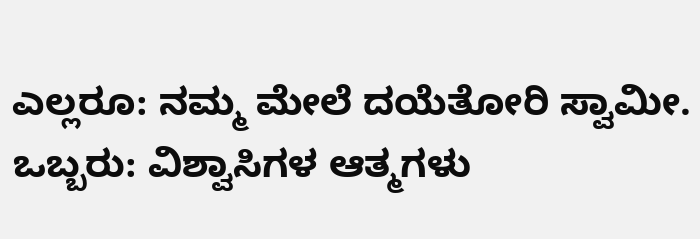ಎಲ್ಲರೂ: ನಮ್ಮ ಮೇಲೆ ದಯೆತೋರಿ ಸ್ವಾಮೀ.
ಒಬ್ಬರು: ವಿಶ್ವಾಸಿಗಳ ಆತ್ಮಗಳು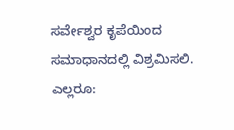ಸರ್ವೇಶ್ವರ ಕೃಪೆಯಿಂದ ಸಮಾಧಾನದಲ್ಲಿ ವಿಶ್ರಮಿಸಲಿ.
ಎಲ್ಲರೂ: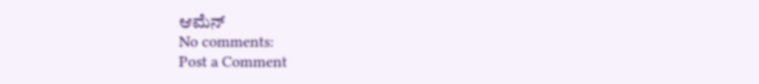ಆಮೆನ್
No comments:
Post a Comment